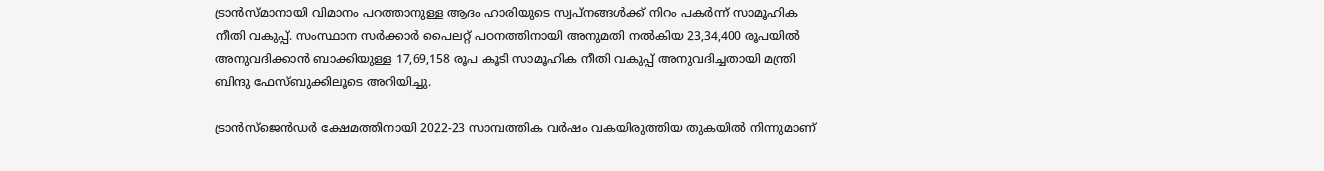ട്രാൻസ്‌മാനായി വിമാനം പറത്താനുള്ള ആദം ഹാരിയുടെ സ്വപ്നങ്ങൾക്ക് നിറം പകർന്ന് സാമൂഹിക നീതി വകുപ്പ്. സംസ്ഥാന സർക്കാർ പൈലറ്റ് പഠനത്തിനായി അനുമതി നൽകിയ 23,34,400 രൂപയില്‍ അനുവദിക്കാന്‍ ബാക്കിയുള്ള 17,69,158 രൂപ കൂടി സാമൂഹിക നീതി വകുപ്പ് അനുവദിച്ചതായി മന്ത്രി ബിന്ദു ഫേസ്ബുക്കിലൂടെ അറിയിച്ചു.

ട്രാന്‍സ്‌ജെന്‍ഡര്‍ ക്ഷേമത്തിനായി 2022-23 സാമ്പത്തിക വര്‍ഷം വകയിരുത്തിയ തുകയില്‍ നിന്നുമാണ്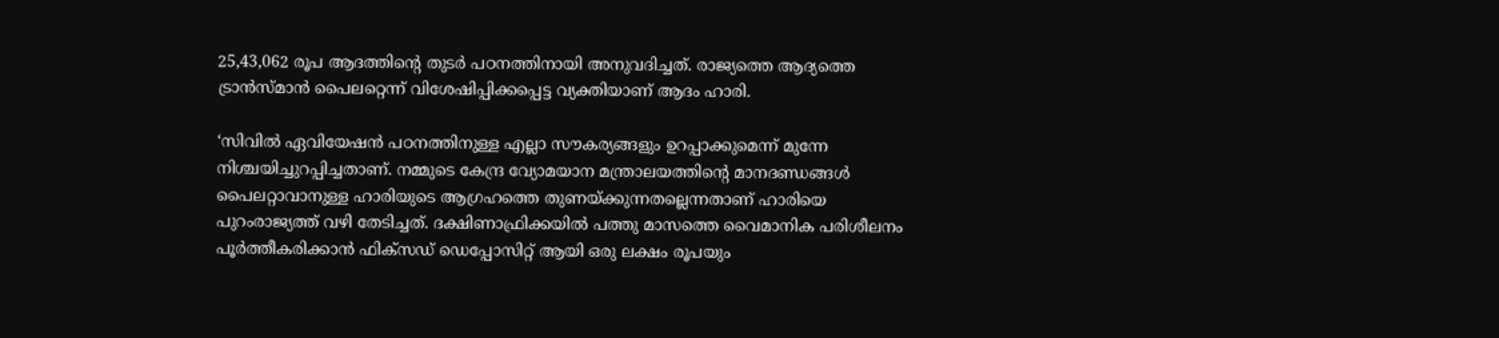25,43,062 രൂപ ആദത്തിന്റെ തുടർ പഠനത്തിനായി അനുവദിച്ചത്. രാജ്യത്തെ ആദ്യത്തെ ട്രാന്‍സ്മാന്‍ പൈലറ്റെന്ന് വിശേഷിപ്പിക്കപ്പെട്ട വ്യക്തിയാണ് ആദം ഹാരി.

‘സിവില്‍ ഏവിയേഷന്‍ പഠനത്തിനുള്ള എല്ലാ സൗകര്യങ്ങളും ഉറപ്പാക്കുമെന്ന് മുന്നേ നിശ്ചയിച്ചുറപ്പിച്ചതാണ്. നമ്മുടെ കേന്ദ്ര വ്യോമയാന മന്ത്രാലയത്തിന്റെ മാനദണ്ഡങ്ങള്‍ പൈലറ്റാവാനുള്ള ഹാരിയുടെ ആഗ്രഹത്തെ തുണയ്ക്കുന്നതല്ലെന്നതാണ് ഹാരിയെ പുറംരാജ്യത്ത് വഴി തേടിച്ചത്. ദക്ഷിണാഫ്രിക്കയില്‍ പത്തു മാസത്തെ വൈമാനിക പരിശീലനം പൂര്‍ത്തീകരിക്കാന്‍ ഫിക്‌സഡ് ഡെപ്പോസിറ്റ് ആയി ഒരു ലക്ഷം രൂപയും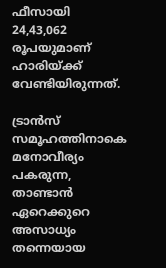ഫീസായി 24,43,062 രൂപയുമാണ് ഹാരിയ്ക്ക് വേണ്ടിയിരുന്നത്.

ട്രാന്‍സ് സമൂഹത്തിനാകെ മനോവീര്യം പകരുന്ന, താണ്ടാന്‍ ഏറെക്കുറെ അസാധ്യം തന്നെയായ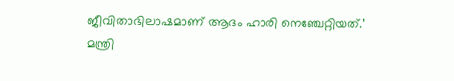ജീവിതാഭിലാഷമാണ് ആദം ഹാരി നെഞ്ചേറ്റിയത്.’ മന്ത്രി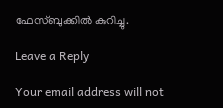ഫേസ്ബുക്കില്‍ കുറിച്ചു.

Leave a Reply

Your email address will not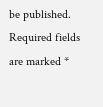be published. Required fields are marked *